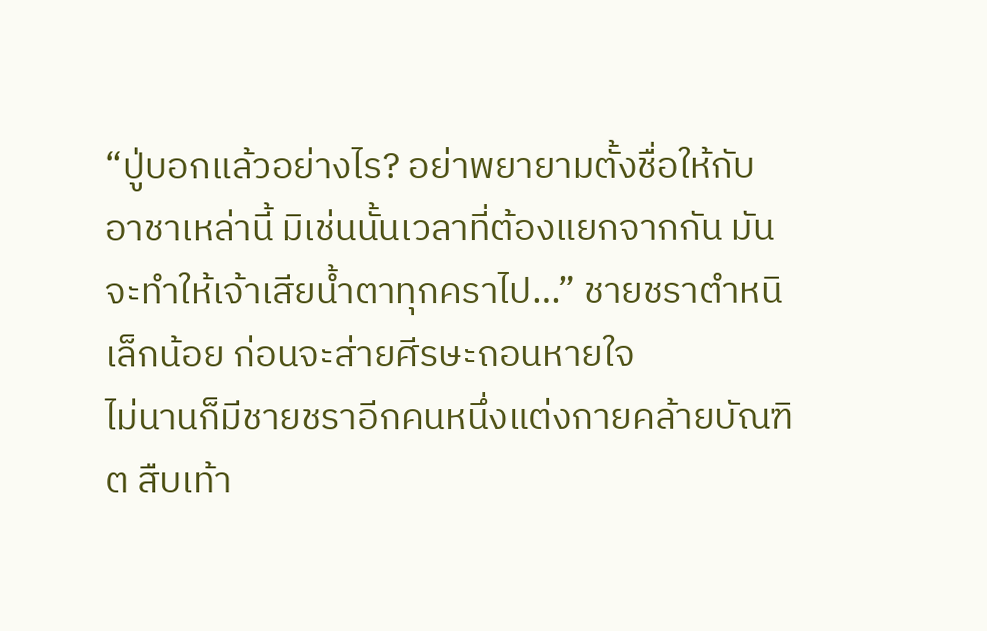“ปู่บอกแล้วอย่างไร? อย่าพยายามตั้งชื่อให้กับอาชาเหล่านี้ มิเช่นนั้นเวลาที่ต้องแยกจากกัน มันจะทำให้เจ้าเสียน้ำตาทุกคราไป…” ชายชราตำหนิเล็กน้อย ก่อนจะส่ายศีรษะถอนหายใจ
ไม่นานก็มีชายชราอีกคนหนึ่งแต่งกายคล้ายบัณฑิต สืบเท้า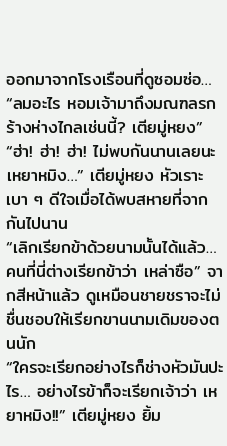ออกมาจากโรงเรือนที่ดูซอมซ่อ…
“ลมอะไร หอมเจ้ามาถึงมณฑลรกร้างห่างไกลเช่นนี้? เตียมู่หยง”
“ฮ่า! ฮ่า! ฮ่า! ไม่พบกันนานเลยนะ เหยาหมิง…” เตียมู่หยง หัวเราะเบา ๆ ดีใจเมื่อได้พบสหายที่จากกันไปนาน
“เลิกเรียกข้าด้วยนามนั้นได้แล้ว… คนที่นี่ต่างเรียกข้าว่า เหล่าซือ” จากสีหน้าแล้ว ดูเหมือนชายชราจะไม่ชื่นชอบให้เรียกขานนามเดิมของตนนัก
“ใครจะเรียกอย่างไรก็ช่างหัวมันปะไร… อย่างไรข้าก็จะเรียกเจ้าว่า เหยาหมิง!!” เตียมู่หยง ยิ้ม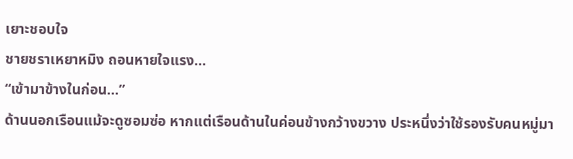เยาะชอบใจ
ชายชราเหยาหมิง ถอนหายใจแรง…
“เข้ามาข้างในก่อน...”
ด้านนอกเรือนแม้จะดูซอมซ่อ หากแต่เรือนด้านในค่อนข้างกว้างขวาง ประหนึ่งว่าใช้รองรับคนหมู่มา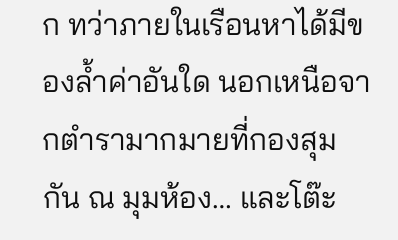ก ทว่าภายในเรือนหาได้มีของล้ำค่าอันใด นอกเหนือจากตำรามากมายที่กองสุมกัน ณ มุมห้อง… และโต๊ะ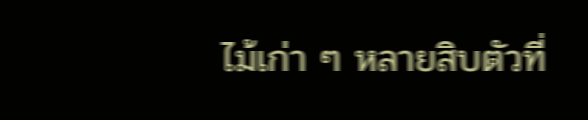ไม้เก่า ๆ หลายสิบตัวที่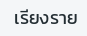เรียงราย